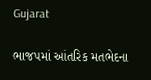Gujarat

ભાજપમાં આંતરિક મતભેદના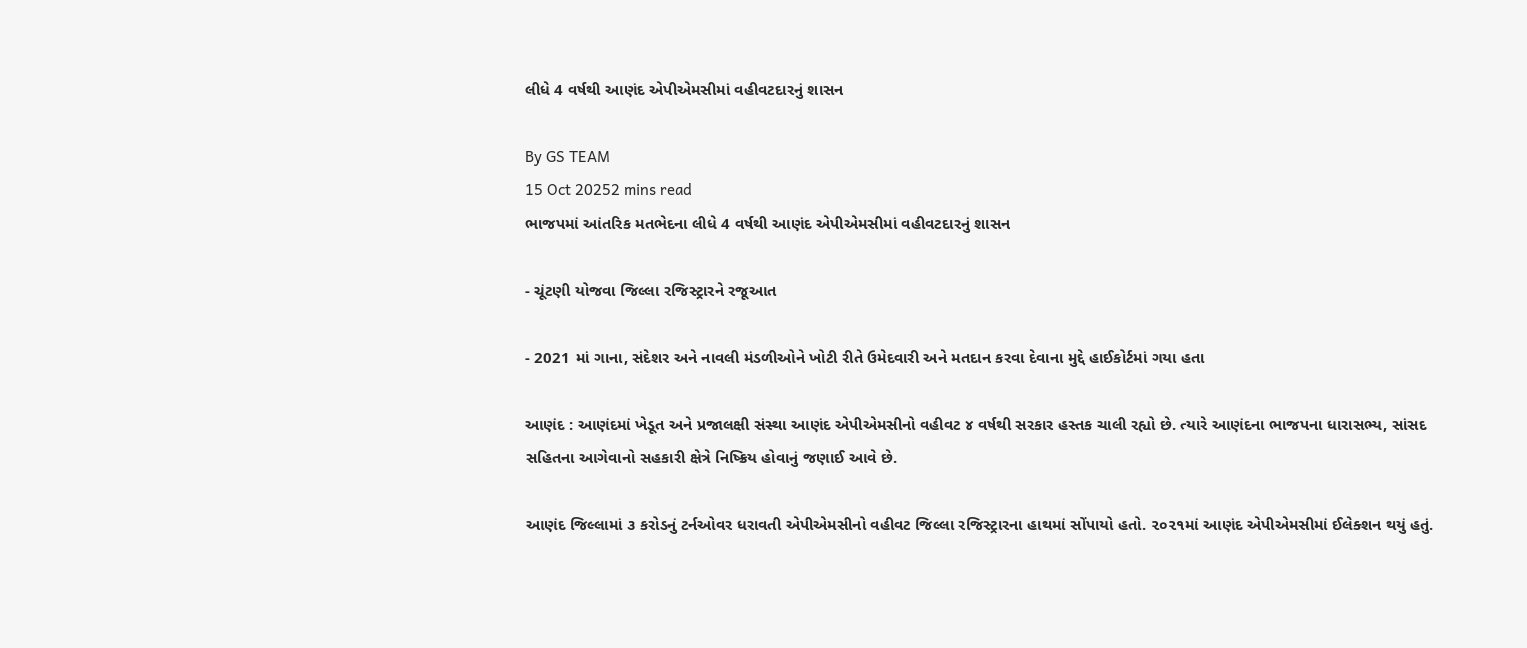લીધે 4 વર્ષથી આણંદ એપીએમસીમાં વહીવટદારનું શાસન

By GS TEAM
15 Oct 20252 mins read
ભાજપમાં આંતરિક મતભેદના લીધે 4 વર્ષથી આણંદ એપીએમસીમાં વહીવટદારનું શાસન

- ચૂંટણી યોજવા જિલ્લા રજિસ્ટ્રારને રજૂઆત

- 2021 માં ગાના, સંદેશર અને નાવલી મંડળીઓને ખોટી રીતે ઉમેદવારી અને મતદાન કરવા દેવાના મુદ્દે હાઈકોર્ટમાં ગયા હતા

આણંદ : આણંદમાં ખેડૂત અને પ્રજાલક્ષી સંસ્થા આણંદ એપીએમસીનો વહીવટ ૪ વર્ષથી સરકાર હસ્તક ચાલી રહ્યો છે. ત્યારે આણંદના ભાજપના ધારાસભ્ય, સાંસદ સહિતના આગેવાનો સહકારી ક્ષેત્રે નિષ્ક્રિય હોવાનું જણાઈ આવે છે.

આણંદ જિલ્લામાં ૩ કરોડનું ટર્નઓવર ધરાવતી એપીએમસીનો વહીવટ જિલ્લા રજિસ્ટ્રારના હાથમાં સોંપાયો હતો. ૨૦૨૧માં આણંદ એપીએમસીમાં ઈલેક્શન થયું હતું.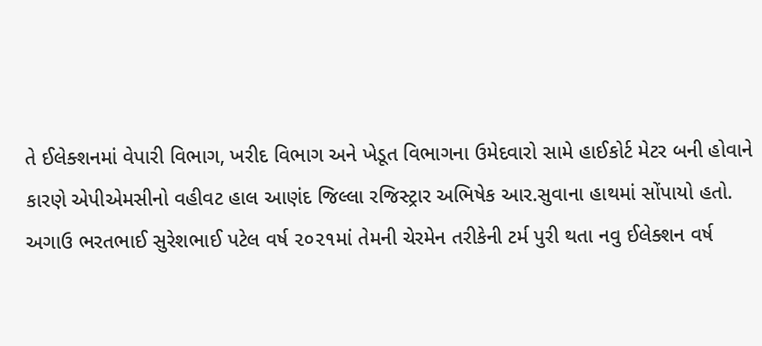તે ઈલેક્શનમાં વેપારી વિભાગ, ખરીદ વિભાગ અને ખેડૂત વિભાગના ઉમેદવારો સામે હાઈકોર્ટ મેટર બની હોવાને કારણે એપીએમસીનો વહીવટ હાલ આણંદ જિલ્લા રજિસ્ટ્રાર અભિષેક આર.સુવાના હાથમાં સોંપાયો હતો. અગાઉ ભરતભાઈ સુરેશભાઈ પટેલ વર્ષ ૨૦૨૧માં તેમની ચેરમેન તરીકેની ટર્મ પુરી થતા નવુ ઈલેક્શન વર્ષ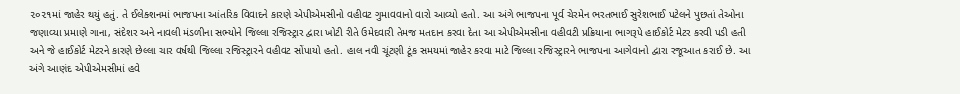૨૦૨૧માં જાહેર થયું હતું. તે ઈલેક્શનમાં ભાજપના આંતરિક વિવાદને કારણે એપીએમસીનો વહીવટ ગુમાવવાનો વારો આવ્યો હતો. આ અંગે ભાજપના પૂર્વ ચેરમેન ભરતભાઈ સુરેશભાઈ પટેલને પુછતાં તેઓના જણાવ્યા પ્રમાણે ગાના, સંદેશર અને નાવલી મંડળીના સભ્યોને જિલ્લા રજિસ્ટ્રાર દ્વારા ખોટી રીતે ઉમેદવારી તેમજ મતદાન કરવા દેતા આ એપીએમસીના વહીવટી પ્રક્રિયાના ભાગરૂપે હાઈકોર્ટ મેટર કરવી પડી હતી અને જે હાઈકોર્ટ મેટરને કારણે છેલ્લા ચાર વર્ષથી જિલ્લા રજિસ્ટ્રારને વહીવટ સોંપાયો હતો. હાલ નવી ચૂંટણી ટૂંક સમયમાં જાહેર કરવા માટે જિલ્લા રજિસ્ટ્રારને ભાજપના આગેવાનો દ્વારા રજૂઆત કરાઈ છે. આ અંગે આણંદ એપીએમસીમાં હવે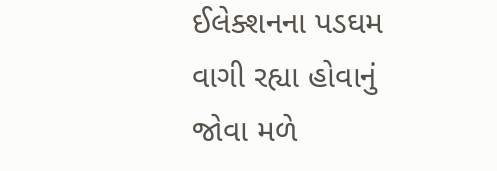ઈલેક્શનના પડઘમ વાગી રહ્યા હોવાનું જોવા મળે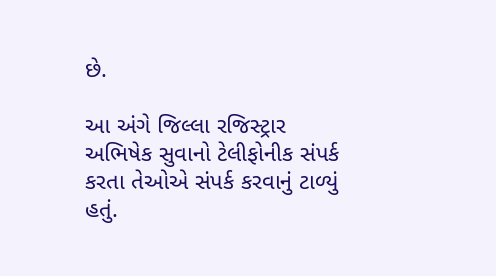છે.

આ અંગે જિલ્લા રજિસ્ટ્રાર અભિષેક સુવાનો ટેલીફોનીક સંપર્ક કરતા તેઓએ સંપર્ક કરવાનું ટાળ્યું હતું.